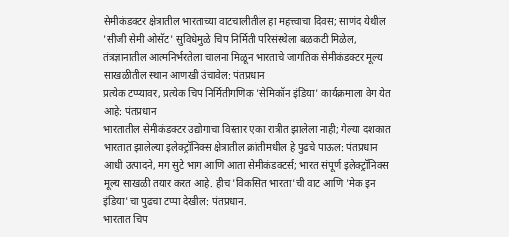सेमीकंडक्टर क्षेत्रातील भारताच्या वाटचालीतील हा महत्त्वाचा दिवस; साणंद येथील 'सीजी सेमी ओसॅट' सुविधेमुळे चिप निर्मिती परिसंस्थेला बळकटी मिळेल, तंत्रज्ञानातील आत्मनिर्भरतेला चालना मिळून भारताचे जागतिक सेमीकंडक्टर मूल्य साखळीतील स्थान आणखी उंचावेल: पंतप्रधान
प्रत्येक टप्प्यावर, प्रत्येक चिप निर्मितीगणिक 'सेमिकॉन इंडिया' कार्यक्रमाला वेग येत आहे: पंतप्रधान
भारतातील सेमीकंडक्टर उद्योगाचा विस्तार एका रात्रीत झालेला नाही; गेल्या दशकात भारतात झालेल्या इलेक्ट्रॉनिक्स क्षेत्रातील क्रांतीमधील हे पुढचे पाऊल: पंतप्रधान
आधी उत्पादने, मग सुटे भाग आणि आता सेमीकंडक्टर्स; भारत संपूर्ण इलेक्ट्रॉनिक्स मूल्य साखळी तयार करत आहे. हीच 'विकसित भारता'ची वाट आणि 'मेक इन इंडिया'चा पुढचा टप्पा देखील: पंतप्रधान.
भारतात चिप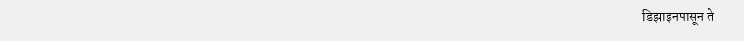डिझाइनपासून ते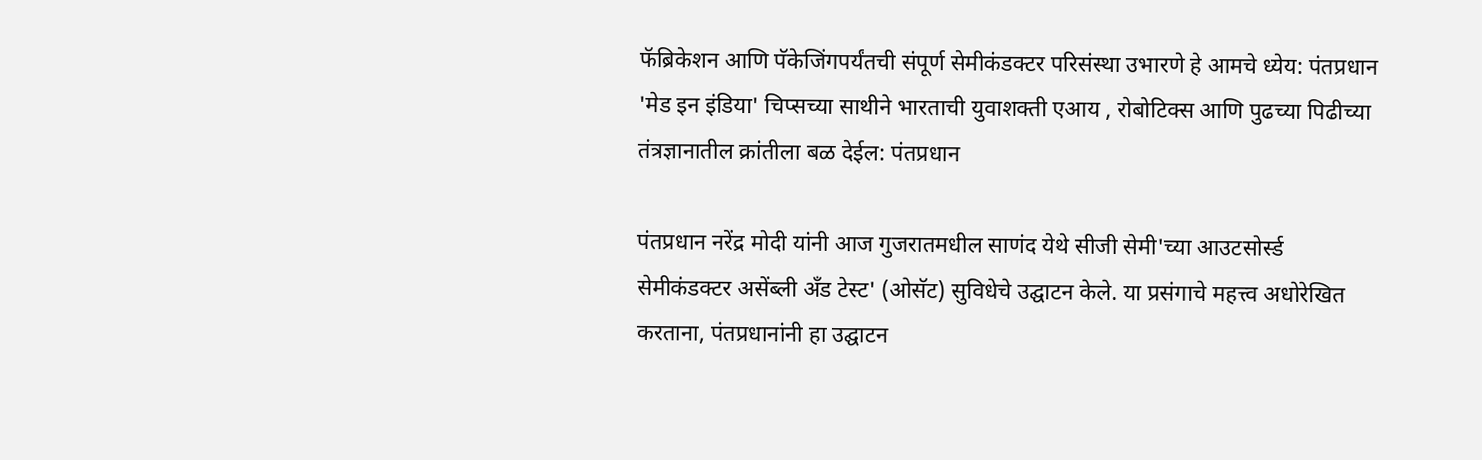फॅब्रिकेशन आणि पॅकेजिंगपर्यंतची संपूर्ण सेमीकंडक्टर परिसंस्था उभारणे हे आमचे ध्येय: पंतप्रधान
'मेड इन इंडिया' चिप्सच्या साथीने भारताची युवाशक्ती एआय , रोबोटिक्स आणि पुढच्या पिढीच्या तंत्रज्ञानातील क्रांतीला बळ देईल: पंतप्रधान

पंतप्रधान नरेंद्र मोदी यांनी आज गुजरातमधील साणंद येथे सीजी सेमी'च्या आउटसोर्स्ड सेमीकंडक्टर असेंब्ली अँड टेस्ट' (ओसॅट) सुविधेचे उद्घाटन केले. या प्रसंगाचे महत्त्व अधोरेखित करताना, पंतप्रधानांनी हा उद्घाटन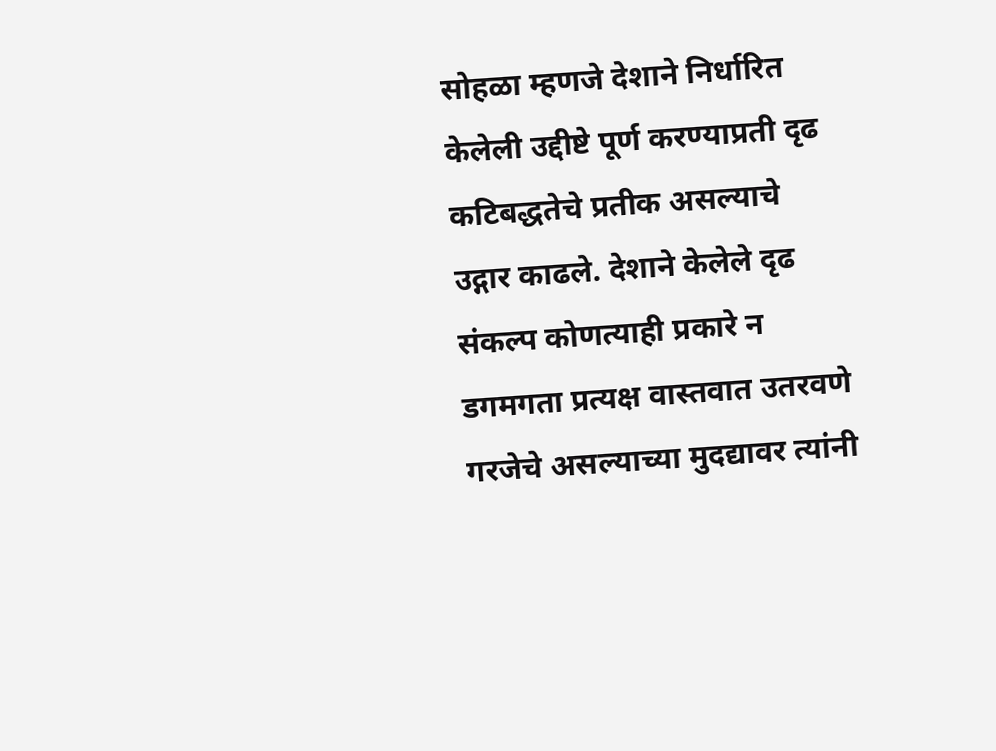सोहळा म्हणजे देशाने निर्धारित केलेली उद्दीष्टे पूर्ण करण्याप्रती दृढ कटिबद्धतेचे प्रतीक असल्याचे उद्गार काढले. देशाने केलेले दृढ संकल्प कोणत्याही प्रकारे न डगमगता प्रत्यक्ष वास्तवात उतरवणे गरजेचे असल्याच्या मुदद्यावर त्यांनी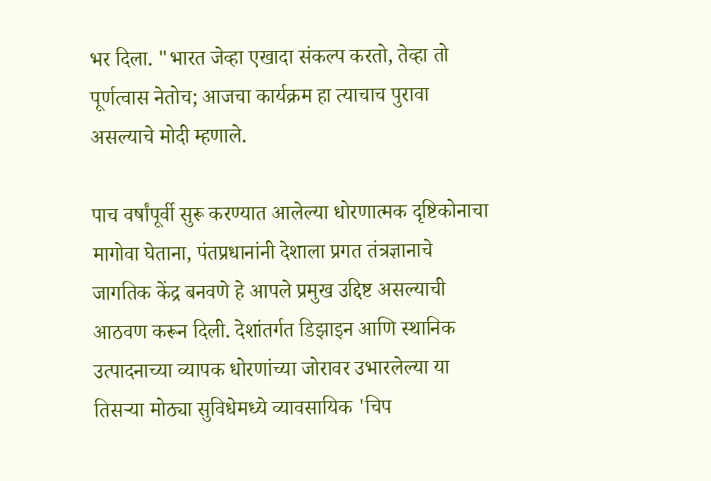भर दिला. "भारत जेव्हा एखादा संकल्प करतो, तेव्हा तो पूर्णत्वास नेतोच; आजचा कार्यक्रम हा त्याचाच पुरावा असल्याचे मोदी म्हणाले.

पाच वर्षांपूर्वी सुरू करण्यात आलेल्या धोरणात्मक दृष्टिकोनाचा मागोवा घेताना, पंतप्रधानांनी देशाला प्रगत तंत्रज्ञानाचे जागतिक केंद्र बनवणे हे आपले प्रमुख उद्दिष्ट असल्याची आठवण करून दिली. देशांतर्गत डिझाइन आणि स्थानिक उत्पादनाच्या व्यापक धोरणांच्या जोरावर उभारलेल्या या तिसऱ्या मोठ्या सुविधेमध्ये व्यावसायिक 'चिप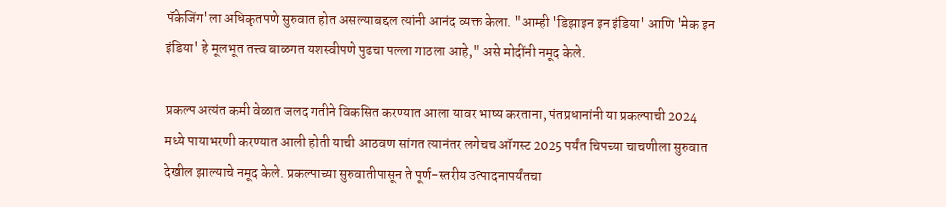पॅकेजिंग'ला अधिकृतपणे सुरुवात होत असल्याबद्दल त्यांनी आनंद व्यक्त केला. "आम्ही 'डिझाइन इन इंडिया' आणि 'मेक इन इंडिया' हे मूलभूत तत्त्व बाळगत यशस्वीपणे पुढचा पल्ला गाठला आहे," असे मोदींनी नमूद केले.

प्रकल्प अत्यंत कमी वेळात जलद गतीने विकसित करण्यात आला यावर भाष्य करताना, पंतप्रधानांनी या प्रकल्पाची 2024 मध्ये पायाभरणी करण्यात आली होती याची आठवण सांगत त्यानंतर लगेचच ऑगस्ट 2025 पर्यंत चिपच्या चाचणीला सुरुवात देखील झाल्याचे नमूद केले. प्रकल्पाच्या सुरुवातीपासून ते पूर्ण-स्तरीय उत्पादनापर्यंतचा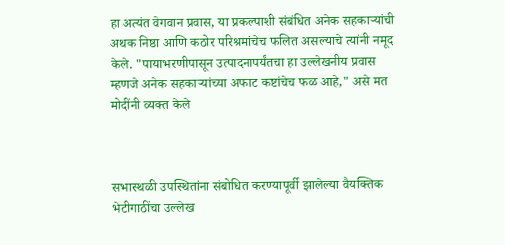हा अत्यंत वेगवान प्रवास, या प्रकल्पाशी संबंधित अनेक सहकाऱ्यांची अथक निष्ठा आणि कठोर परिश्रमांचेच फलित असल्याचे त्यांनी नमूद केले. "पायाभरणीपासून उत्पादनापर्यंतचा हा उल्लेखनीय प्रवास म्हणजे अनेक सहकाऱ्यांच्या अफाट कष्टांचेच फळ आहे," असे मत मोदींनी व्यक्त केले



सभास्थळी उपस्थितांना संबोधित करण्यापूर्वी झालेल्या वैयक्तिक भेटीगाठींचा उल्लेख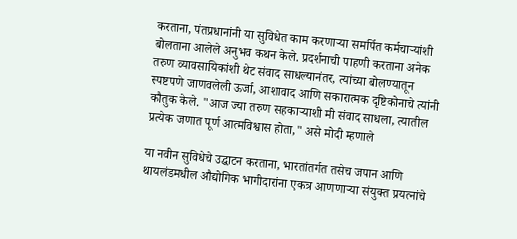करताना, पंतप्रधानांनी या सुविधेत काम करणाऱ्या समर्पित कर्मचाऱ्यांशी बोलताना आलेले अनुभव कथन केले. प्रदर्शनाची पाहणी करताना अनेक तरुण व्यावसायिकांशी थेट संवाद साधल्यानंतर, त्यांच्या बोलण्यातून स्पष्टपणे जाणवलेली ऊर्जा, आशावाद आणि सकारात्मक दृष्टिकोनाचे त्यांनी कौतुक केले. "आज ज्या तरुण सहकाऱ्याशी मी संवाद साधला, त्यातील प्रत्येक जणात पूर्ण आत्मविश्वास होता," असे मोदी म्हणाले

या नवीन सुविधेचे उद्घाटन करताना, भारतांतर्गत तसेच जपान आणि थायलंडमधील औद्योगिक भागीदारांना एकत्र आणणाऱ्या संयुक्त प्रयत्नांचे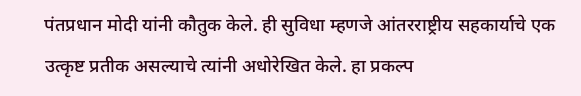पंतप्रधान मोदी यांनी कौतुक केले. ही सुविधा म्हणजे आंतरराष्ट्रीय सहकार्याचे एक उत्कृष्ट प्रतीक असल्याचे त्यांनी अधोरेखित केले. हा प्रकल्प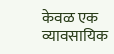केवळ एक व्यावसायिक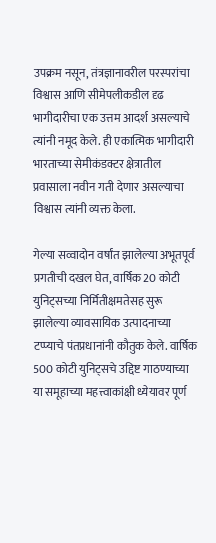उपक्रम नसून, तंत्रज्ञानावरील परस्परांचा विश्वास आणि सीमेपलीकडील दृढ भागीदारीचा एक उत्तम आदर्श असल्याचे त्यांनी नमूद केले. ही एकात्मिक भागीदारी भारताच्या सेमीकंडक्टर क्षेत्रातील प्रवासाला नवीन गती देणार असल्याचा विश्वास त्यांनी व्यक्त केला.

गेल्या सव्वादोन वर्षांत झालेल्या अभूतपूर्व प्रगतीची दखल घेत, वार्षिक 20 कोटी युनिट्सच्या निर्मितीक्षमतेसह सुरू झालेल्या व्यावसायिक उत्पादनाच्या टप्प्याचे पंतप्रधानांनी कौतुक केले. वार्षिक 500 कोटी युनिट्सचे उद्दिष्ट गाठण्याच्या या समूहाच्या महत्त्वाकांक्षी ध्येयावर पूर्ण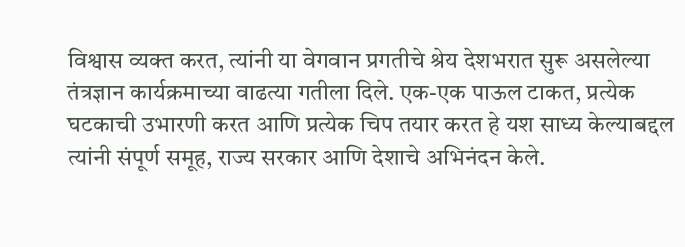विश्वास व्यक्त करत, त्यांनी या वेगवान प्रगतीचे श्रेय देशभरात सुरू असलेल्या तंत्रज्ञान कार्यक्रमाच्या वाढत्या गतीला दिले. एक-एक पाऊल टाकत, प्रत्येक घटकाची उभारणी करत आणि प्रत्येक चिप तयार करत हे यश साध्य केल्याबद्दल त्यांनी संपूर्ण समूह, राज्य सरकार आणि देशाचे अभिनंदन केले.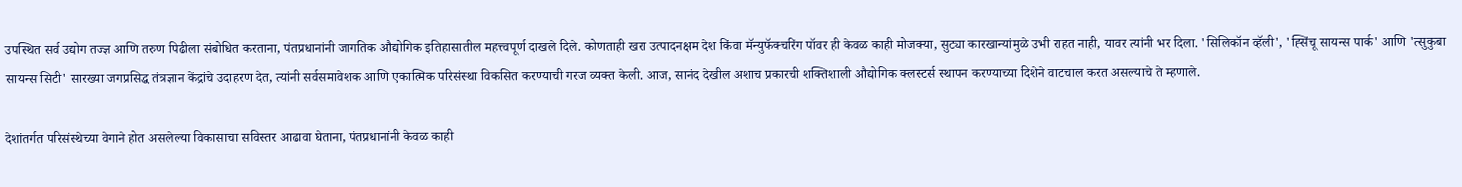उपस्थित सर्व उद्योग तज्ज्ञ आणि तरुण पिढीला संबोधित करताना, पंतप्रधानांनी जागतिक औद्योगिक इतिहासातील महत्त्वपूर्ण दाखले दिले. कोणताही खरा उत्पादनक्षम देश किंवा मॅन्युफॅक्चरिंग पॉवर ही केवळ काही मोजक्या, सुट्या कारखान्यांमुळे उभी राहत नाही, यावर त्यांनी भर दिला. 'सिलिकॉन व्हॅली', 'ह्सिंचू सायन्स पार्क' आणि 'त्सुकुबा सायन्स सिटी' सारख्या जगप्रसिद्ध तंत्रज्ञान केंद्रांचे उदाहरण देत, त्यांनी सर्वसमावेशक आणि एकात्मिक परिसंस्था विकसित करण्याची गरज व्यक्त केली. आज, सानंद देखील अशाच प्रकारची शक्तिशाली औद्योगिक क्लस्टर्स स्थापन करण्याच्या दिशेने वाटचाल करत असल्याचे ते म्हणाले.

देशांतर्गत परिसंस्थेच्या वेगाने होत असलेल्या विकासाचा सविस्तर आढावा घेताना, पंतप्रधानांनी केवळ काही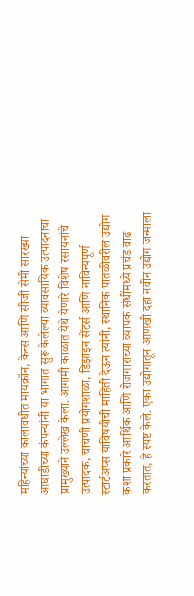महिन्यांच्या कालावधीत मायक्रॉन, केन्स आणि सीजी सेमी सारख्या आघाडीच्या कंपन्यांनी या भागात सुरू केलेल्या व्यावसायिक उत्पादनाचा प्रामुख्याने उल्लेख केला. आगामी काळात येथे येणारे विशेष रसायनांचे उत्पादक, चाचणी प्रयोगशाळा, डिझाइन सेंटर्स आणि नाविन्यपूर्ण स्टार्टअप्स याविषयीची माहिती देऊन त्यांनी, स्थानिक पातळीवरील उद्योग कशा प्रकारे आर्थिक आणि रोजगाराच्या व्यापक संधींमध्ये प्रचंड वाढ करतात, हे स्पष्ट केले. एका उद्योगातून आणखी दहा नवीन उद्योग जन्माला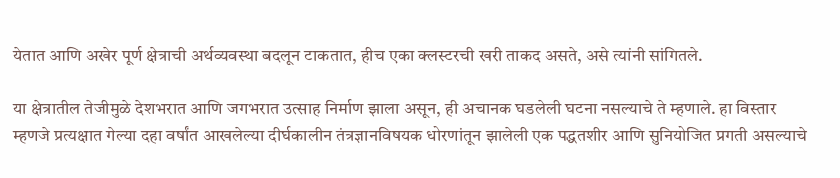येतात आणि अखेर पूर्ण क्षेत्राची अर्थव्यवस्था बदलून टाकतात, हीच एका क्लस्टरची खरी ताकद असते, असे त्यांनी सांगितले.

या क्षेत्रातील तेजीमुळे देशभरात आणि जगभरात उत्साह निर्माण झाला असून, ही अचानक घडलेली घटना नसल्याचे ते म्हणाले. हा विस्तार म्हणजे प्रत्यक्षात गेल्या दहा वर्षांत आखलेल्या दीर्घकालीन तंत्रज्ञानविषयक धोरणांतून झालेली एक पद्धतशीर आणि सुनियोजित प्रगती असल्याचे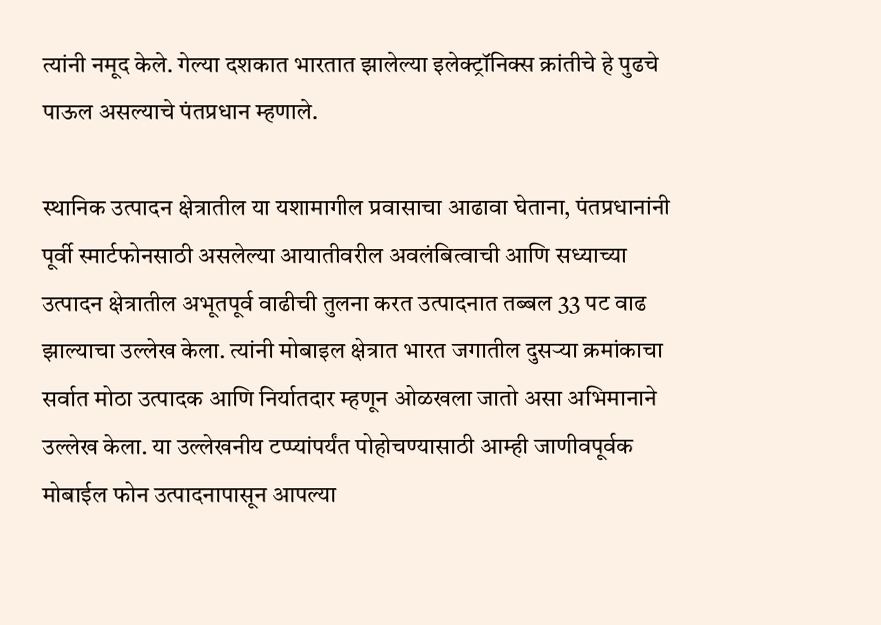त्यांनी नमूद केले. गेल्या दशकात भारतात झालेल्या इलेक्ट्रॉनिक्स क्रांतीचे हे पुढचे पाऊल असल्याचे पंतप्रधान म्हणाले.

स्थानिक उत्पादन क्षेत्रातील या यशामागील प्रवासाचा आढावा घेताना, पंतप्रधानांनी पूर्वी स्मार्टफोनसाठी असलेल्या आयातीवरील अवलंबित्वाची आणि सध्याच्या उत्पादन क्षेत्रातील अभूतपूर्व वाढीची तुलना करत उत्पादनात तब्बल 33 पट वाढ झाल्याचा उल्लेख केला. त्यांनी मोबाइल क्षेत्रात भारत जगातील दुसऱ्या क्रमांकाचा सर्वात मोठा उत्पादक आणि निर्यातदार म्हणून ओळखला जातो असा अभिमानाने उल्लेख केला. या उल्लेखनीय टप्प्यांपर्यंत पोहोचण्यासाठी आम्ही जाणीवपूर्वक मोबाईल फोन उत्पादनापासून आपल्या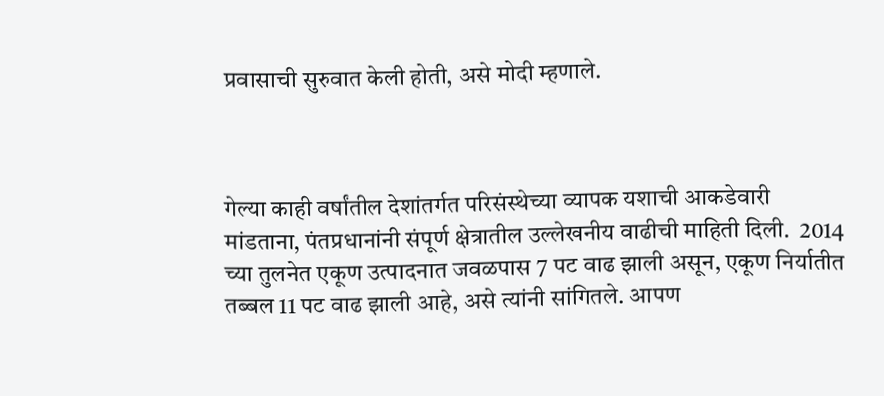प्रवासाची सुरुवात केली होती, असे मोदी म्हणाले.



गेल्या काही वर्षांतील देशांतर्गत परिसंस्थेच्या व्यापक यशाची आकडेवारी मांडताना, पंतप्रधानांनी संपूर्ण क्षेत्रातील उल्लेखनीय वाढीची माहिती दिली.  2014 च्या तुलनेत एकूण उत्पादनात जवळपास 7 पट वाढ झाली असून, एकूण निर्यातीत तब्बल 11 पट वाढ झाली आहे, असे त्यांनी सांगितले. आपण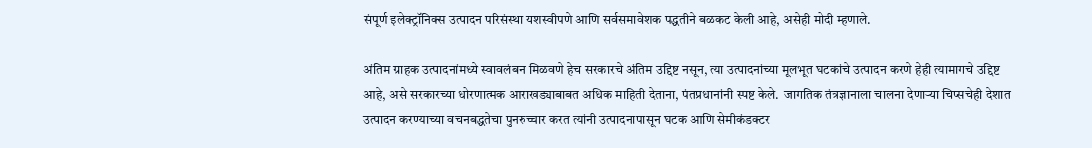संपूर्ण इलेक्ट्रॉनिक्स उत्पादन परिसंस्था यशस्वीपणे आणि सर्वसमावेशक पद्धतीने बळकट केली आहे, असेही मोदी म्हणाले.

अंतिम ग्राहक उत्पादनांमध्ये स्वावलंबन मिळवणे हेच सरकारचे अंतिम उद्दिष्ट नसून, त्या उत्पादनांच्या मूलभूत घटकांचे उत्पादन करणे हेही त्यामागचे उद्दिष्ट आहे, असे सरकारच्या धोरणात्मक आराखड्याबाबत अधिक माहिती देताना, पंतप्रधानांनी स्पष्ट केले.  जागतिक तंत्रज्ञानाला चालना देणाऱ्या चिप्सचेही देशात उत्पादन करण्याच्या वचनबद्धतेचा पुनरुच्चार करत त्यांनी उत्पादनापासून घटक आणि सेमीकंडक्टर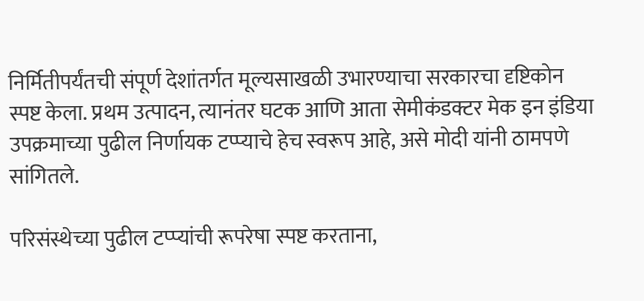निर्मितीपर्यंतची संपूर्ण देशांतर्गत मूल्यसाखळी उभारण्याचा सरकारचा दृष्टिकोन स्पष्ट केला. प्रथम उत्पादन, त्यानंतर घटक आणि आता सेमीकंडक्टर मेक इन इंडिया  उपक्रमाच्या पुढील निर्णायक टप्प्याचे हेच स्वरूप आहे, असे मोदी यांनी ठामपणे सांगितले.

परिसंस्थेच्या पुढील टप्प्यांची रूपरेषा स्पष्ट करताना,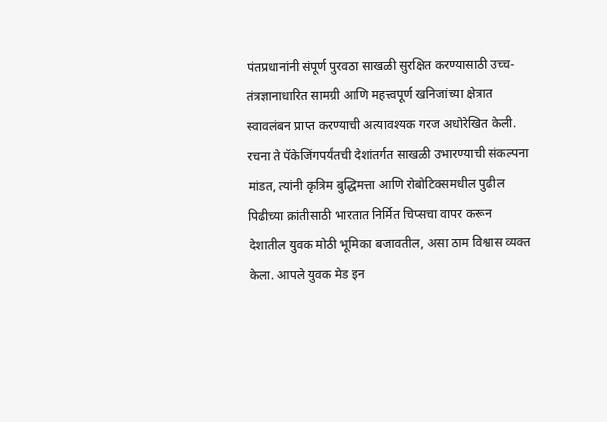पंतप्रधानांनी संपूर्ण पुरवठा साखळी सुरक्षित करण्यासाठी उच्च-तंत्रज्ञानाधारित सामग्री आणि महत्त्वपूर्ण खनिजांच्या क्षेत्रात स्वावलंबन प्राप्त करण्याची अत्यावश्यक गरज अधोरेखित केली. रचना ते पॅकेजिंगपर्यंतची देशांतर्गत साखळी उभारण्याची संकल्पना मांडत, त्यांनी कृत्रिम बुद्धिमत्ता आणि रोबोटिक्समधील पुढील पिढीच्या क्रांतीसाठी भारतात निर्मित चिप्सचा वापर करून देशातील युवक मोठी भूमिका बजावतील, असा ठाम विश्वास व्यक्त केला. आपले युवक मेड इन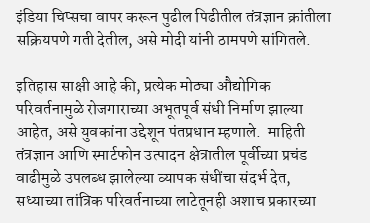इंडिया चिप्सचा वापर करून पुढील पिढीतील तंत्रज्ञान क्रांतीला सक्रियपणे गती देतील, असे मोदी यांनी ठामपणे सांगितले.

इतिहास साक्षी आहे की, प्रत्येक मोठ्या औद्योगिक परिवर्तनामुळे रोजगाराच्या अभूतपूर्व संधी निर्माण झाल्या आहेत, असे युवकांना उद्देशून पंतप्रधान म्हणाले.  माहिती तंत्रज्ञान आणि स्मार्टफोन उत्पादन क्षेत्रातील पूर्वीच्या प्रचंड वाढीमुळे उपलब्ध झालेल्या व्यापक संधींचा संदर्भ देत, सध्याच्या तांत्रिक परिवर्तनाच्या लाटेतूनही अशाच प्रकारच्या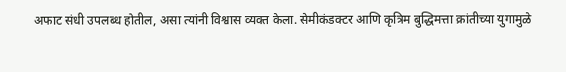अफाट संधी उपलब्ध होतील, असा त्यांनी विश्वास व्यक्त केला. सेमीकंडक्टर आणि कृत्रिम बुद्धिमत्ता क्रांतीच्या युगामुळे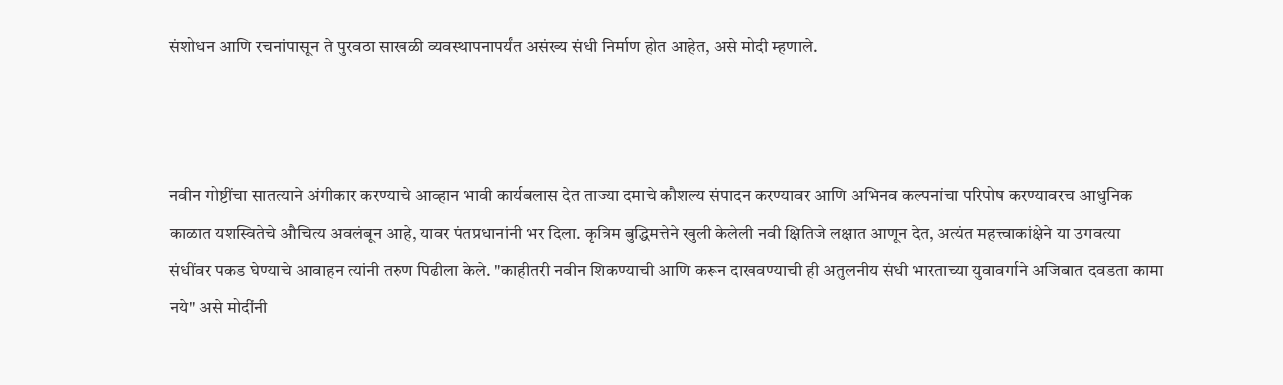संशोधन आणि रचनांपासून ते पुरवठा साखळी व्यवस्थापनापर्यंत असंख्य संधी निर्माण होत आहेत, असे मोदी म्हणाले.



नवीन गोष्टींचा सातत्याने अंगीकार करण्याचे आव्हान भावी कार्यबलास देत ताज्या दमाचे कौशल्य संपादन करण्यावर आणि अभिनव कल्पनांचा परिपोष करण्यावरच आधुनिक काळात यशस्वितेचे औचित्य अवलंबून आहे, यावर पंतप्रधानांनी भर दिला. कृत्रिम बुद्धिमत्तेने खुली केलेली नवी क्षितिजे लक्षात आणून देत, अत्यंत महत्त्वाकांक्षेने या उगवत्या संधींवर पकड घेण्याचे आवाहन त्यांनी तरुण पिढीला केले. "काहीतरी नवीन शिकण्याची आणि करून दाखवण्याची ही अतुलनीय संधी भारताच्या युवावर्गाने अजिबात दवडता कामा नये" असे मोदींनी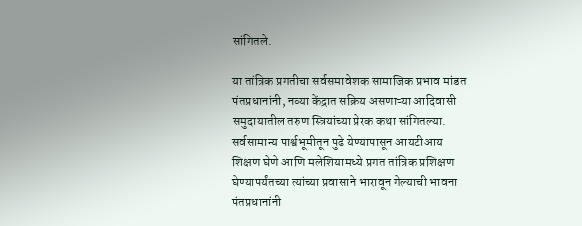सांगितले.

या तांत्रिक प्रगतीचा सर्वसमावेशक सामाजिक प्रभाव मांडत पंतप्रधानांनी, नव्या केंद्रात सक्रिय असणाऱ्या आदिवासी समुदायातील तरुण स्त्रियांच्या प्रेरक कथा सांगितल्या. सर्वसामान्य पार्श्वभूमीतून पुढे येण्यापासून आयटीआय शिक्षण घेणे आणि मलेशियामध्ये प्रगत तांत्रिक प्रशिक्षण घेण्यापर्यंतच्या त्यांच्या प्रवासाने भारावून गेल्याची भावना पंतप्रधानांनी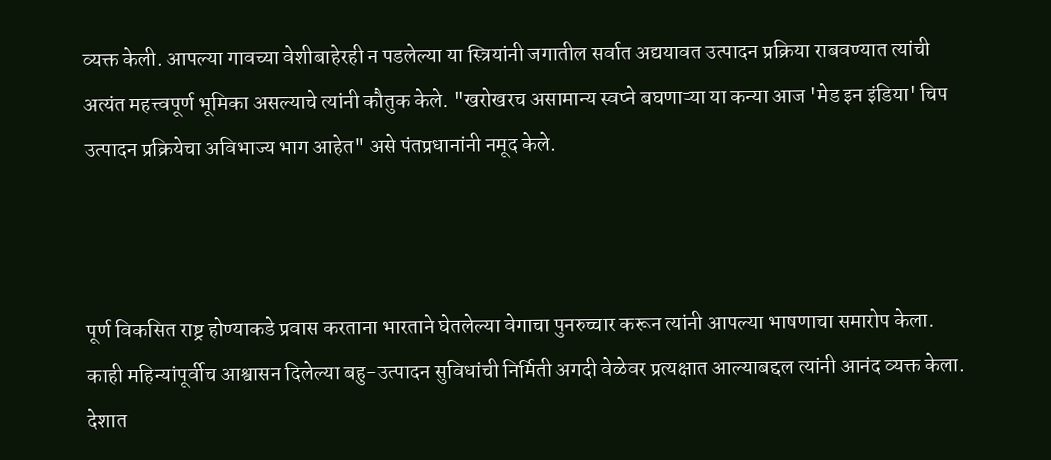व्यक्त केली. आपल्या गावच्या वेशीबाहेरही न पडलेल्या या स्त्रियांनी जगातील सर्वात अद्ययावत उत्पादन प्रक्रिया राबवण्यात त्यांची अत्यंत महत्त्वपूर्ण भूमिका असल्याचे त्यांनी कौतुक केले. "खरोखरच असामान्य स्वप्ने बघणाऱ्या या कन्या आज 'मेड इन इंडिया' चिप उत्पादन प्रक्रियेचा अविभाज्य भाग आहेत" असे पंतप्रधानांनी नमूद केले.



पूर्ण विकसित राष्ट्र होण्याकडे प्रवास करताना भारताने घेतलेल्या वेगाचा पुनरुच्चार करून त्यांनी आपल्या भाषणाचा समारोप केला. काही महिन्यांपूर्वीच आश्वासन दिलेल्या बहु-उत्पादन सुविधांची निर्मिती अगदी वेळेवर प्रत्यक्षात आल्याबद्दल त्यांनी आनंद व्यक्त केला. देशात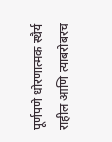पूर्णपणे धोरणात्मक स्थैर्य राहील आणि त्याबरोबरच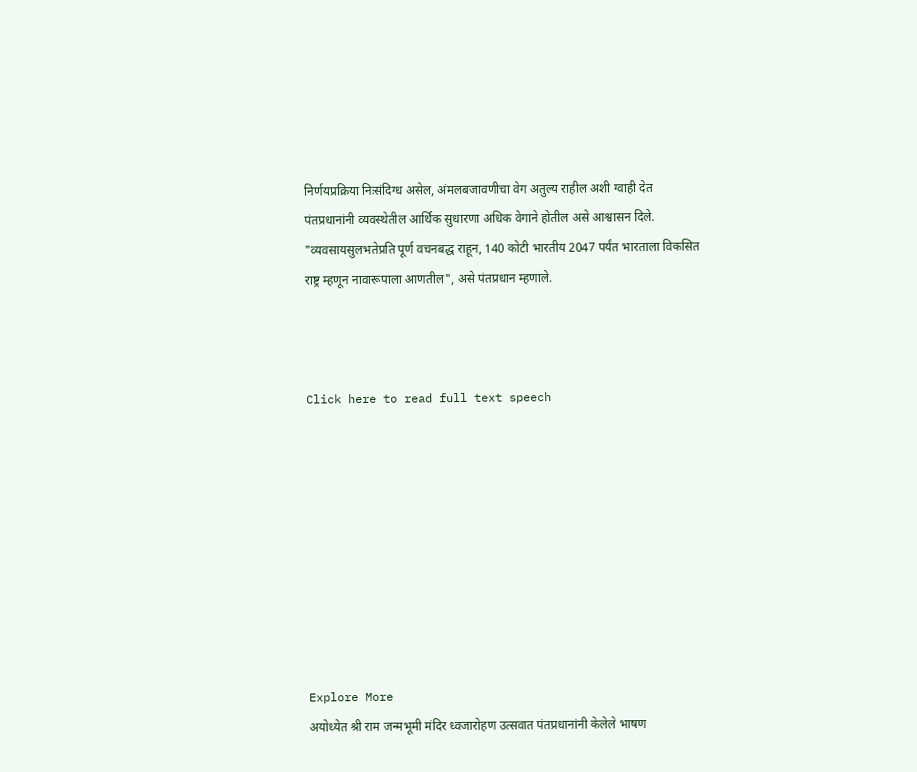निर्णयप्रक्रिया निःसंदिग्ध असेल, अंमलबजावणीचा वेग अतुल्य राहील अशी ग्वाही देत पंतप्रधानांनी व्यवस्थेतील आर्थिक सुधारणा अधिक वेगाने होतील असे आश्वासन दिले. "व्यवसायसुलभतेप्रति पूर्ण वचनबद्ध राहून, 140 कोटी भारतीय 2047 पर्यंत भारताला विकसित राष्ट्र म्हणून नावारूपाला आणतील", असे पंतप्रधान म्हणाले.



Click here to read full text speech









Explore More
अयोध्येत श्री राम जन्मभूमी मंदिर ध्वजारोहण उत्सवात पंतप्रधानांनी केलेले भाषण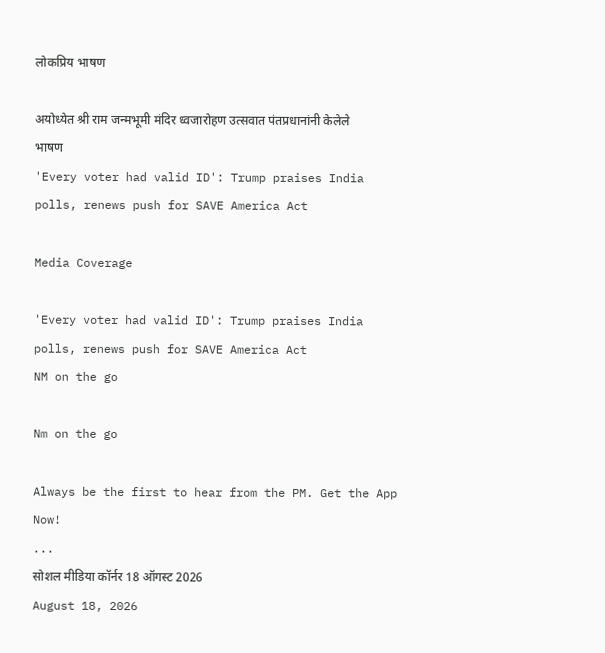लोकप्रिय भाषण

अयोध्येत श्री राम जन्मभूमी मंदिर ध्वजारोहण उत्सवात पंतप्रधानांनी केलेले भाषण
'Every voter had valid ID': Trump praises India polls, renews push for SAVE America Act

Media Coverage

'Every voter had valid ID': Trump praises India polls, renews push for SAVE America Act
NM on the go

Nm on the go

Always be the first to hear from the PM. Get the App Now!
...
सोशल मीडिया कॉर्नर 18 ऑगस्ट 2026
August 18, 2026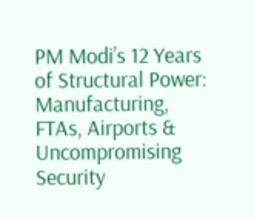PM Modi’s 12 Years of Structural Power: Manufacturing, FTAs, Airports & Uncompromising Security